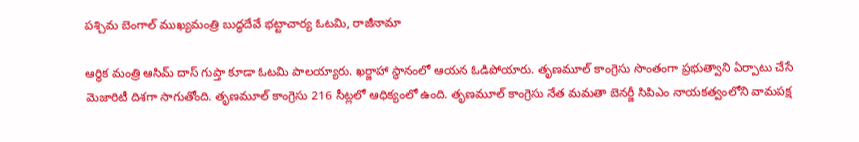పశ్చిమ బెంగాల్ ముఖ్యమంత్రి బుద్ధదేవే భట్టాచార్య ఓటమి, రాజీనామా

ఆర్థిక మంత్రి ఆసిమ్ దాస్ గుప్తా కూడా ఓటమి పాలయ్యారు. ఖర్జాహా స్థానంలో ఆయన ఓడిపోయారు. తృణమూల్ కాంగ్రెసు సొంతంగా ప్రభుత్వాని ఏర్పాటు చేసే మెజారిటీ దిశగా సాగుతోంది. తృణమూల్ కాంగ్రెసు 216 సీట్లలో ఆధిక్యంలో ఉంది. తృణమూల్ కాంగ్రెసు నేత మమతా బెనర్జీ సిపిఎం నాయకత్వంలోని వామపక్ష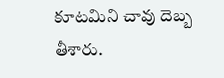కూటమిని చావు దెబ్బ తీశారు.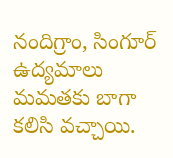నందిగ్రాం, సింగూర్ ఉద్యమాలు మమతకు బాగా కలిసి వచ్చాయి.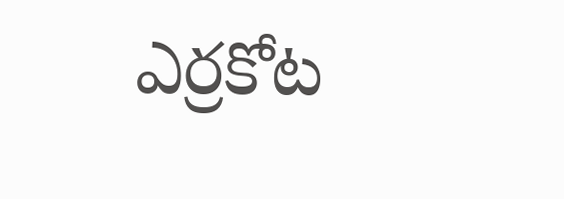ఎర్రకోట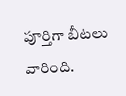పూర్తిగా బీటలు వారింది.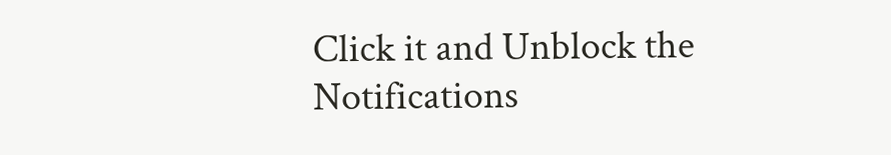Click it and Unblock the Notifications